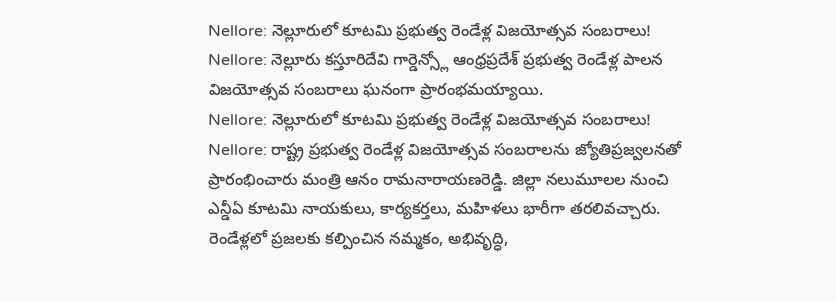Nellore: నెల్లూరులో కూటమి ప్రభుత్వ రెండేళ్ల విజయోత్సవ సంబరాలు!
Nellore: నెల్లూరు కస్తూరిదేవి గార్డెన్స్లో ఆంధ్రప్రదేశ్ ప్రభుత్వ రెండేళ్ల పాలన విజయోత్సవ సంబరాలు ఘనంగా ప్రారంభమయ్యాయి.
Nellore: నెల్లూరులో కూటమి ప్రభుత్వ రెండేళ్ల విజయోత్సవ సంబరాలు!
Nellore: రాష్ట్ర ప్రభుత్వ రెండేళ్ల విజయోత్సవ సంబరాలను జ్యోతిప్రజ్వలనతో ప్రారంభించారు మంత్రి ఆనం రామనారాయణరెడ్డి. జిల్లా నలుమూలల నుంచి ఎన్డీఏ కూటమి నాయకులు, కార్యకర్తలు, మహిళలు భారీగా తరలివచ్చారు.
రెండేళ్లలో ప్రజలకు కల్పించిన నమ్మకం, అభివృద్ధి,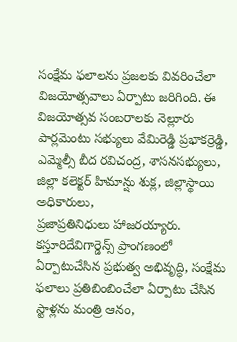సంక్షేమ ఫలాలను ప్రజలకు వివరించేలా విజయోత్సవాలు ఏర్పాటు జరిగింది. ఈ విజయోత్సవ సంబరాలకు నెల్లూరు పార్లమెంటు సభ్యులు వేమిరెడ్డి ప్రభాకర్రెడ్డి, ఎమ్మెల్సీ బీద రవిచంద్ర, శాసనసభ్యులు, జిల్లా కలెక్టర్ హిమాన్షు శుక్ల, జిల్లాస్థాయి అధికారులు,
ప్రజాప్రతినిధులు హాజరయ్యారు. కస్తూరిదేవిగార్డెన్స్ ప్రాంగణంలో ఏర్పాటుచేసిన ప్రభుత్వ అభివృద్ధి, సంక్షేమ ఫలాలు ప్రతిబింబించేలా ఏర్పాటు చేసిన స్టాళ్లను మంత్రి ఆనం,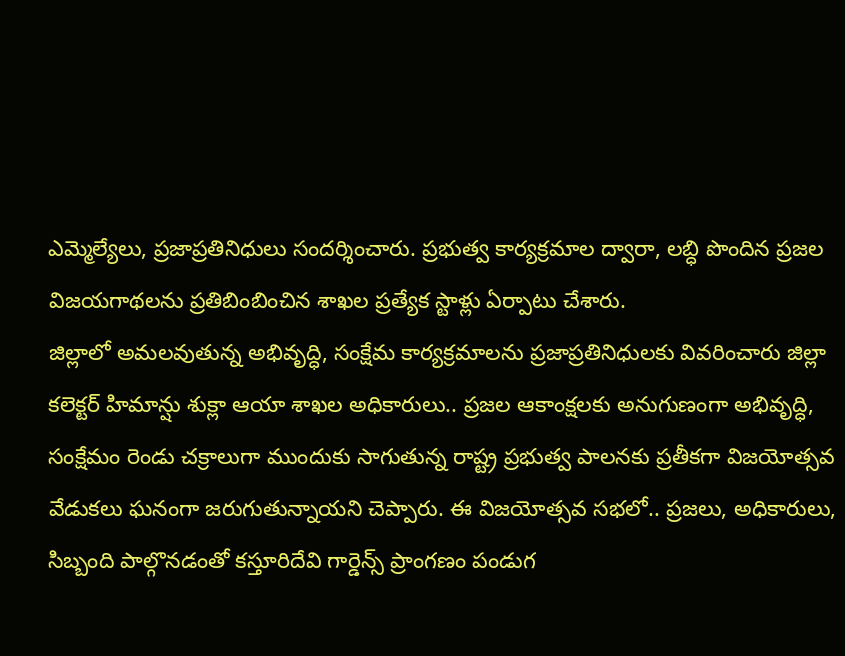ఎమ్మెల్యేలు, ప్రజాప్రతినిధులు సందర్శించారు. ప్రభుత్వ కార్యక్రమాల ద్వారా, లబ్ధి పొందిన ప్రజల విజయగాథలను ప్రతిబింబించిన శాఖల ప్రత్యేక స్టాళ్లు ఏర్పాటు చేశారు.
జిల్లాలో అమలవుతున్న అభివృద్ధి, సంక్షేమ కార్యక్రమాలను ప్రజాప్రతినిధులకు వివరించారు జిల్లా కలెక్టర్ హిమాన్షు శుక్లా ఆయా శాఖల అధికారులు.. ప్రజల ఆకాంక్షలకు అనుగుణంగా అభివృద్ధి, సంక్షేమం రెండు చక్రాలుగా ముందుకు సాగుతున్న రాష్ట్ర ప్రభుత్వ పాలనకు ప్రతీకగా విజయోత్సవ వేడుకలు ఘనంగా జరుగుతున్నాయని చెప్పారు. ఈ విజయోత్సవ సభలో.. ప్రజలు, అధికారులు, సిబ్బంది పాల్గొనడంతో కస్తూరిదేవి గార్డెన్స్ ప్రాంగణం పండుగ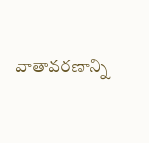వాతావరణాన్ని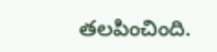తలపించింది.